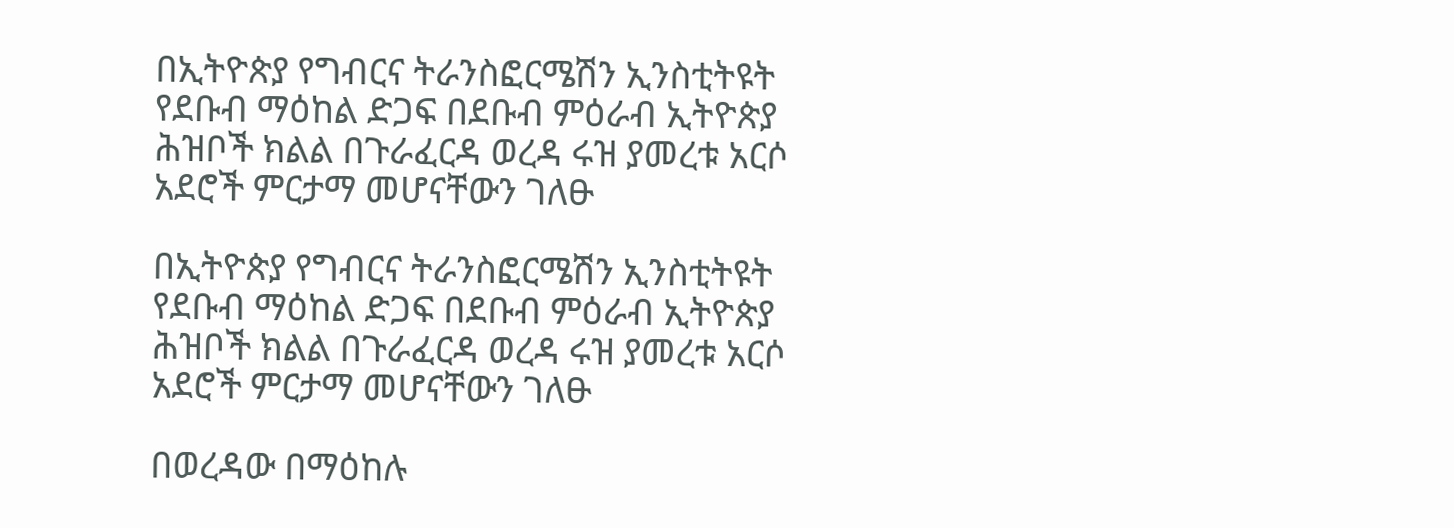በኢትዮጵያ የግብርና ትራንስፎርሜሽን ኢንስቲትዩት የደቡብ ማዕከል ድጋፍ በደቡብ ምዕራብ ኢትዮጵያ ሕዝቦች ክልል በጉራፈርዳ ወረዳ ሩዝ ያመረቱ አርሶ አደሮች ምርታማ መሆናቸውን ገለፁ

በኢትዮጵያ የግብርና ትራንስፎርሜሽን ኢንስቲትዩት የደቡብ ማዕከል ድጋፍ በደቡብ ምዕራብ ኢትዮጵያ ሕዝቦች ክልል በጉራፈርዳ ወረዳ ሩዝ ያመረቱ አርሶ አደሮች ምርታማ መሆናቸውን ገለፁ

በወረዳው በማዕከሉ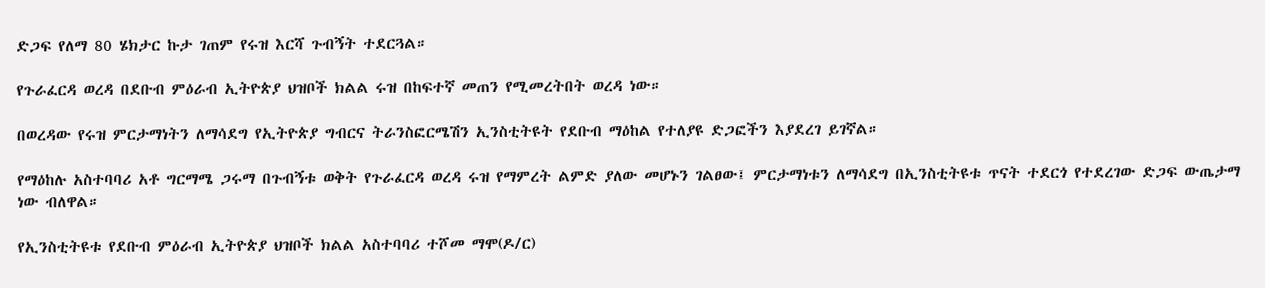ድጋፍ የለማ 80 ሄክታር ኩታ ገጠም የሩዝ እርሻ ጉብኝት ተደርጓል።

የጉራፈርዳ ወረዳ በደቡብ ምዕራብ ኢትዮጵያ ህዝቦች ክልል ሩዝ በከፍተኛ መጠን የሚመረትበት ወረዳ ነው።

በወረዳው የሩዝ ምርታማነትን ለማሳደግ የኢትዮጵያ ግብርና ትራንስፎርሜሽን ኢንስቲትዩት የደቡብ ማዕከል የተለያዩ ድጋፎችን እያደረገ ይገኛል።

የማዕከሉ አስተባባሪ አቶ ግርማሜ ጋሩማ በጉብኝቱ ወቅት የጉራፈርዳ ወረዳ ሩዝ የማምረት ልምድ ያለው መሆኑን ገልፀው፤ ምርታማነቱን ለማሳደግ በኢንስቲትዩቱ ጥናት ተደርጎ የተደረገው ድጋፍ ውጤታማ ነው ብለዋል።

የኢንስቲትዩቱ የደቡብ ምዕራብ ኢትዮጵያ ህዝቦች ክልል አስተባባሪ ተሾመ ማሞ(ዶ/ር)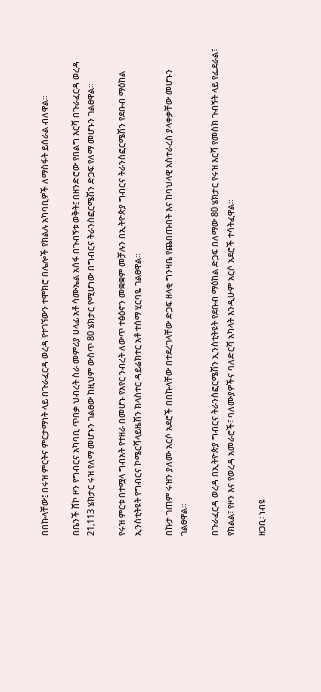በበኩላቸው፤ በሩዝ ምርትና ምርታማነት ላይ በጉራፈርዳ ወረዳ የተገኘውን ተሞክሮ በሌሎች የክልሉ አካባቢዎች ለማስፋት ይሰራል ብለዋል።

በቤንች ሸኮ ዞን የግብርና አካባቢ ጥበቃ ህብረት ስራ መምሪያ ሀላፊ አቶ ሳሙኤል አሰፋ በጉብኝቱ ወቅት፤ በዘንድሮው የበልግ እርሻ በጉራፈርዳ ወረዳ 21,113 ሄክታር ሩዝ የለማ መሆኑን ገልፀው ከዚህም ውስጥ 80 ሄክታር የሚሆነው በግብርና ትራንስፎርሜሽን ድጋፍ የለማ መሆኑን ገልፀዋል።

የሩዝ ምርቱ በተሟላ ግብአት የተዘራ በመሆኑ የአየር ንብረት ለውጥ ተፅዕኖን መቋቋም መቻሉን በኢትዮጵያ ግብርና ትራንስፎርሜሽን የደቡብ ማዕከል ኢንስቲትዩት የግብርና ኮሜርሻላይዜሽን ክላስተር ዳይሬክተር አቶ ተሰማ ሂርባዬ ገልፀዋል።

በኩታ ገጠም ሩዝን ያለሙ አርሶ አደሮች በበኩላቸው በተደረገላቸው ድጋፍ ዘላቂ ግንዛቤ የጨበጡበት እና ከባህላዊ አስተራረስ ያላቀቃቸው መሆኑን ገልፀዋል።

በጉራፈርዳ ወረዳ በኢትዮጵያ ግብርና ትራንስፎርሜሽን ኢንስቲትዩት የደቡብ ማዕከል ድጋፍ በለማው 80 ሄክታር የሩዝ እርሻ የመስክ ጉብኝት ላይ የፌደራል፣ የክልል፣ የዞን እና የወረዳ አመራሮች፣ ባለሙያዎችና ባለድርሻ አካላት እንዲሁም አርሶ አደሮች ተሳትፈዋል።

ዘጋቢ፡ ነብዩ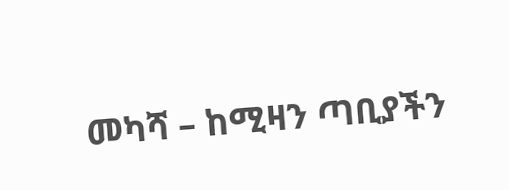መካሻ – ከሚዛን ጣቢያችን